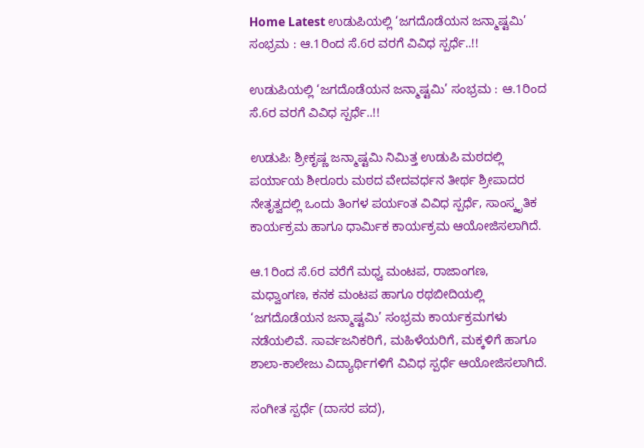Home Latest ಉಡುಪಿಯಲ್ಲಿ ‘ಜಗದೊಡೆಯನ ಜನ್ಮಾಷ್ಟಮಿ’ ಸಂಭ್ರಮ : ಆ.1ರಿಂದ ಸೆ.6ರ ವರಗೆ ವಿವಿಧ ಸ್ಪರ್ಧೆ..!!

ಉಡುಪಿಯಲ್ಲಿ ‘ಜಗದೊಡೆಯನ ಜನ್ಮಾಷ್ಟಮಿ’ ಸಂಭ್ರಮ : ಆ.1ರಿಂದ ಸೆ.6ರ ವರಗೆ ವಿವಿಧ ಸ್ಪರ್ಧೆ..!!

ಉಡುಪಿ: ಶ್ರೀಕೃಷ್ಣ ಜನ್ಮಾಷ್ಟಮಿ ನಿಮಿತ್ತ ಉಡುಪಿ ಮಠದಲ್ಲಿ ಪರ್ಯಾಯ ಶೀರೂರು ಮಠದ ವೇದವರ್ಧನ ತೀರ್ಥ ಶ್ರೀಪಾದರ ನೇತೃತ್ವದಲ್ಲಿ ಒಂದು ತಿಂಗಳ ಪರ್ಯಂತ ವಿವಿಧ ಸ್ಪರ್ಧೆ, ಸಾಂಸ್ಕೃತಿಕ ಕಾರ್ಯಕ್ರಮ ಹಾಗೂ ಧಾರ್ಮಿಕ ಕಾರ್ಯಕ್ರಮ ಆಯೋಜಿಸಲಾಗಿದೆ.

ಆ.1ರಿಂದ ಸೆ.6ರ ವರೆಗೆ ಮಧ್ವ ಮಂಟಪ, ರಾಜಾಂಗಣ, ಮಧ್ವಾಂಗಣ, ಕನಕ ಮಂಟಪ ಹಾಗೂ ರಥಬೀದಿಯಲ್ಲಿ ‘ಜಗದೊಡೆಯನ ಜನ್ಮಾಷ್ಟಮಿ’ ಸಂಭ್ರಮ ಕಾರ್ಯಕ್ರಮಗಳು ನಡೆಯಲಿವೆ. ಸಾರ್ವಜನಿಕರಿಗೆ, ಮಹಿಳೆಯರಿಗೆ, ಮಕ್ಕಳಿಗೆ ಹಾಗೂ ಶಾಲಾ-ಕಾಲೇಜು ವಿದ್ಯಾರ್ಥಿಗಳಿಗೆ ವಿವಿಧ ಸ್ಪರ್ಧೆ ಆಯೋಜಿಸಲಾಗಿದೆ.

ಸಂಗೀತ ಸ್ಪರ್ಧೆ (ದಾಸರ ಪದ),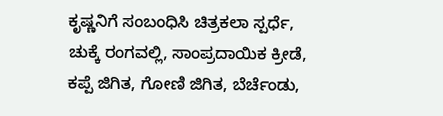ಕೃಷ್ಣನಿಗೆ ಸಂಬಂಧಿಸಿ ಚಿತ್ರಕಲಾ ಸ್ಪರ್ಧೆ, ಚುಕ್ಕೆ ರಂಗವಲ್ಲಿ, ಸಾಂಪ್ರದಾಯಿಕ ಕ್ರೀಡೆ, ಕಪ್ಪೆ ಜಿಗಿತ, ಗೋಣಿ ಜಿಗಿತ, ಬೆರ್ಚೆಂಡು,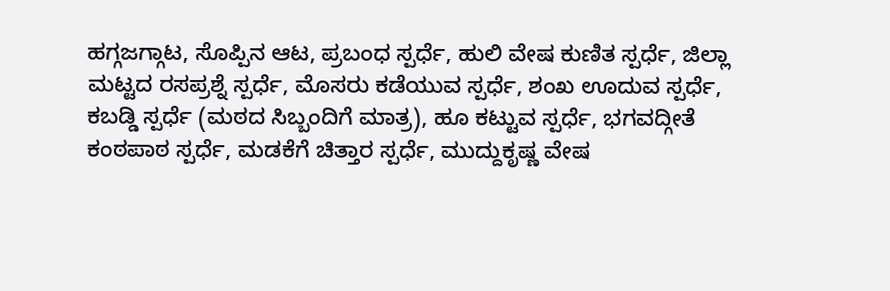ಹಗ್ಗಜಗ್ಗಾಟ, ಸೊಪ್ಪಿನ ಆಟ, ಪ್ರಬಂಧ ಸ್ಪರ್ಧೆ, ಹುಲಿ ವೇಷ ಕುಣಿತ ಸ್ಪರ್ಧೆ, ಜಿಲ್ಲಾ ಮಟ್ಟದ ರಸಪ್ರಶ್ನೆ ಸ್ಪರ್ಧೆ, ಮೊಸರು ಕಡೆಯುವ ಸ್ಪರ್ಧೆ, ಶಂಖ ಊದುವ ಸ್ಪರ್ಧೆ, ಕಬಡ್ಡಿ ಸ್ಪರ್ಧೆ (ಮಠದ ಸಿಬ್ಬಂದಿಗೆ ಮಾತ್ರ), ಹೂ ಕಟ್ಟುವ ಸ್ಪರ್ಧೆ, ಭಗವದ್ಗೀತೆ ಕಂಠಪಾಠ ಸ್ಪರ್ಧೆ, ಮಡಕೆಗೆ ಚಿತ್ತಾರ ಸ್ಪರ್ಧೆ, ಮುದ್ದುಕೃಷ್ಣ ವೇಷ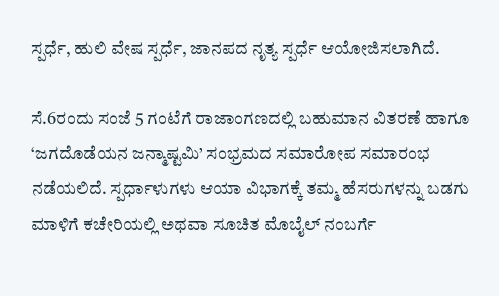ಸ್ಪರ್ಧೆ, ಹುಲಿ ವೇಷ ಸ್ಪರ್ಧೆ, ಜಾನಪದ ನೃತ್ಯ ಸ್ಪರ್ಧೆ ಆಯೋಜಿಸಲಾಗಿದೆ.

ಸೆ.6ರಂದು ಸಂಜೆ 5 ಗಂಟೆಗೆ ರಾಜಾಂಗಣದಲ್ಲಿ ಬಹುಮಾನ ವಿತರಣೆ ಹಾಗೂ ‘ಜಗದೊಡೆಯನ ಜನ್ಮಾಷ್ಟಮಿ’ ಸಂಭ್ರಮದ ಸಮಾರೋಪ ಸಮಾರಂಭ ನಡೆಯಲಿದೆ. ಸ್ಪರ್ಧಾಳುಗಳು ಆಯಾ ವಿಭಾಗಕ್ಕೆ ತಮ್ಮ ಹೆಸರುಗಳನ್ನು ಬಡಗು ಮಾಳಿಗೆ ಕಚೇರಿಯಲ್ಲಿ ಅಥವಾ ಸೂಚಿತ ಮೊಬೈಲ್ ನಂಬರ್ಗೆ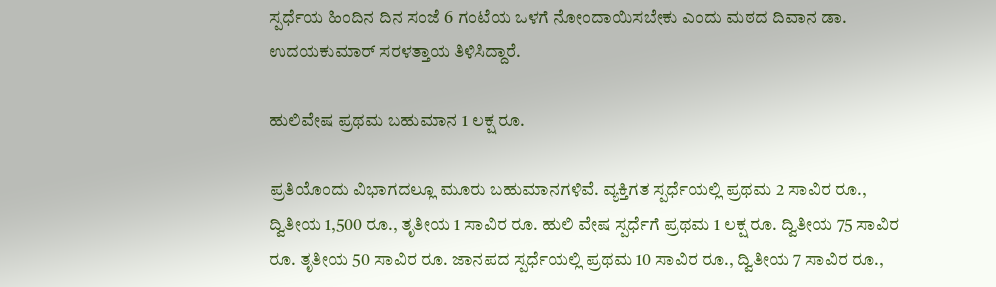ಸ್ಪರ್ಧೆಯ ಹಿಂದಿನ ದಿನ ಸಂಜೆ 6 ಗಂಟೆಯ ಒಳಗೆ ನೋಂದಾಯಿಸಬೇಕು ಎಂದು ಮಠದ ದಿವಾನ ಡಾ. ಉದಯಕುಮಾರ್ ಸರಳತ್ತಾಯ ತಿಳಿಸಿದ್ದಾರೆ.

ಹುಲಿವೇಷ ಪ್ರಥಮ ಬಹುಮಾನ 1 ಲಕ್ಷ ರೂ.

ಪ್ರತಿಯೊಂದು ವಿಭಾಗದಲ್ಲೂ ಮೂರು ಬಹುಮಾನಗಳಿವೆ. ವ್ಯಕ್ತಿಗತ ಸ್ಪರ್ಧೆಯಲ್ಲಿ ಪ್ರಥಮ 2 ಸಾವಿರ ರೂ., ದ್ವಿತೀಯ 1,500 ರೂ., ತೃತೀಯ 1 ಸಾವಿರ ರೂ. ಹುಲಿ ವೇಷ ಸ್ಪರ್ಧೆಗೆ ಪ್ರಥಮ 1 ಲಕ್ಷ ರೂ. ದ್ವಿತೀಯ 75 ಸಾವಿರ ರೂ. ತೃತೀಯ 50 ಸಾವಿರ ರೂ. ಜಾನಪದ ಸ್ಪರ್ಧೆಯಲ್ಲಿ ಪ್ರಥಮ 10 ಸಾವಿರ ರೂ., ದ್ವಿತೀಯ 7 ಸಾವಿರ ರೂ.,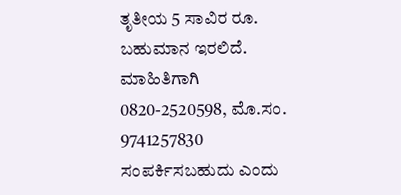ತೃತೀಯ 5 ಸಾವಿರ ರೂ. ಬಹುಮಾನ ಇರಲಿದೆ. ಮಾಹಿತಿಗಾಗಿ 0820-2520598, ಮೊ.ಸಂ. 9741257830 ಸಂಪರ್ಕಿಸಬಹುದು ಎಂದು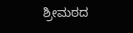ಶ್ರೀಮಠದ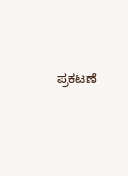ಪ್ರಕಟಣೆ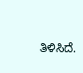ತಿಳಿಸಿದೆ.